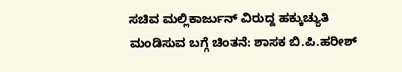ಸಚಿವ ಮಲ್ಲಿಕಾರ್ಜುನ್ ವಿರುದ್ದ ಹಕ್ಕುಚ್ಯುತಿ ಮಂಡಿಸುವ ಬಗ್ಗೆ ಚಿಂತನೆ: ಶಾಸಕ ಬಿ.ಪಿ.ಹರೀಶ್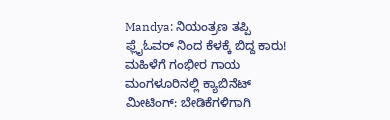Mandya: ನಿಯಂತ್ರಣ ತಪ್ಪಿ ಫ್ಲೈಓವರ್ ನಿಂದ ಕೆಳಕ್ಕೆ ಬಿದ್ದ ಕಾರು! ಮಹಿಳೆಗೆ ಗಂಭೀರ ಗಾಯ
ಮಂಗಳೂರಿನಲ್ಲಿ ಕ್ಯಾಬಿನೆಟ್ ಮೀಟಿಂಗ್: ಬೇಡಿಕೆಗಳಿಗಾಗಿ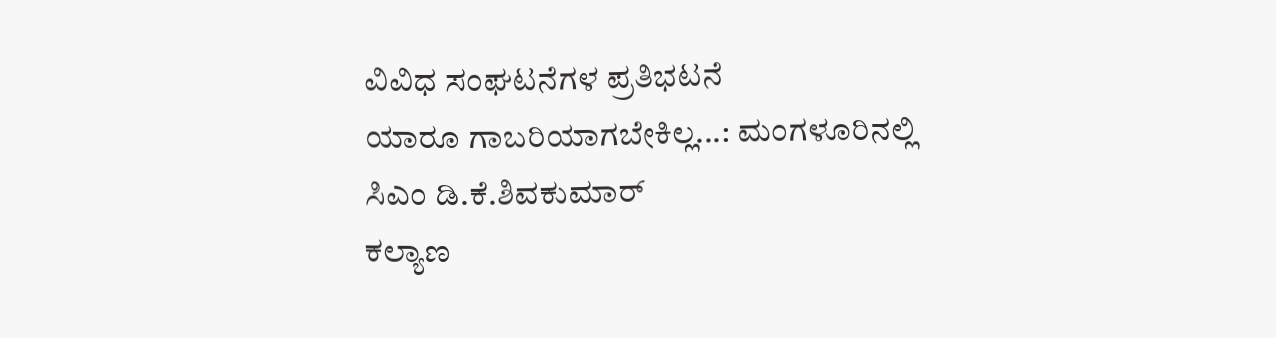ವಿವಿಧ ಸಂಘಟನೆಗಳ ಪ್ರತಿಭಟನೆ
ಯಾರೂ ಗಾಬರಿಯಾಗಬೇಕಿಲ್ಲ...: ಮಂಗಳೂರಿನಲ್ಲಿ ಸಿಎಂ ಡಿ.ಕೆ.ಶಿವಕುಮಾರ್
ಕಲ್ಯಾಣ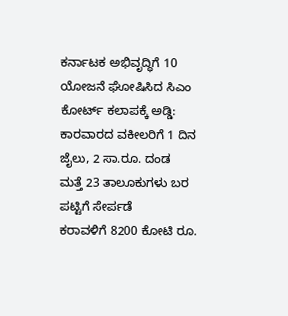ಕರ್ನಾಟಕ ಅಭಿವೃದ್ಧಿಗೆ 10 ಯೋಜನೆ ಘೋಷಿಸಿದ ಸಿಎಂ
ಕೋರ್ಟ್ ಕಲಾಪಕ್ಕೆ ಅಡ್ಡಿ: ಕಾರವಾರದ ವಕೀಲರಿಗೆ 1 ದಿನ ಜೈಲು, 2 ಸಾ.ರೂ. ದಂಡ
ಮತ್ತೆ 23 ತಾಲೂಕುಗಳು ಬರ ಪಟ್ಟಿಗೆ ಸೇರ್ಪಡೆ
ಕರಾವಳಿಗೆ 8200 ಕೋಟಿ ರೂ.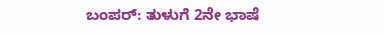ಬಂಪರ್: ತುಳುಗೆ 2ನೇ ಭಾಷೆ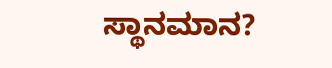ಸ್ಥಾನಮಾನ?